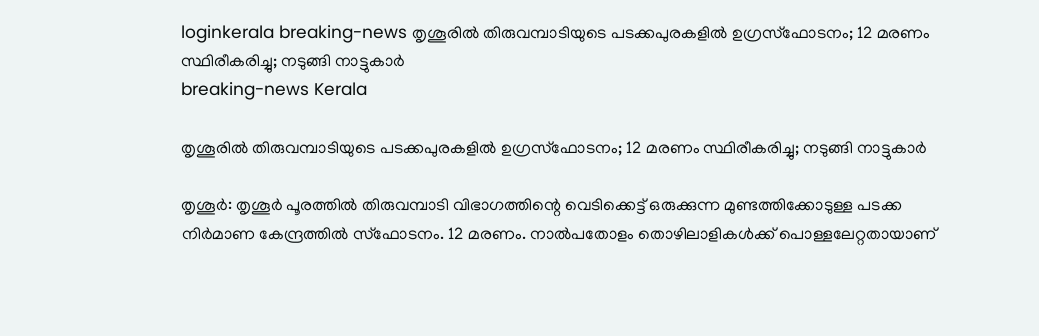loginkerala breaking-news തൃശൂരിൽ തിരുവമ്പാടിയുടെ പടക്കപുരകളിൽ ഉഗ്രസ്ഫോടനം; 12 മരണം സ്ഥിരീകരിച്ചു; നടുങ്ങി നാട്ടുകാർ
breaking-news Kerala

തൃശൂരിൽ തിരുവമ്പാടിയുടെ പടക്കപുരകളിൽ ഉഗ്രസ്ഫോടനം; 12 മരണം സ്ഥിരീകരിച്ചു; നടുങ്ങി നാട്ടുകാർ

തൃശൂർ: തൃശൂർ പൂരത്തിൽ തിരുവമ്പാടി വിഭാഗത്തിന്റെ വെടിക്കെട്ട് ഒരുക്കുന്ന മുണ്ടത്തിക്കോടുള്ള പടക്ക നിർമാണ കേന്ദ്രത്തിൽ സ്ഫോടനം. 12 മരണം. നാൽപതോളം തൊഴിലാളികൾക്ക് പൊള്ളലേറ്റതായാണ്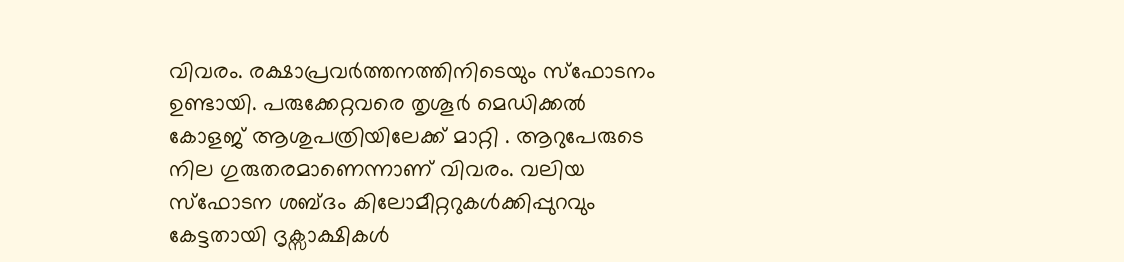വിവരം. രക്ഷാപ്രവർത്തനത്തിനിടെയും സ്ഫോടനം ഉണ്ടായി. പരുക്കേറ്റവരെ തൃശൂർ മെഡിക്കൽ കോളജ് ആശുപത്രിയിലേക്ക് മാറ്റി . ആറുപേരുടെ നില ഗുരുതരമാണെന്നാണ് വിവരം. വലിയ സ്ഫോടന ശബ്ദം കിലോമീറ്ററുകൾക്കിപ്പുറവും കേട്ടതായി ദൃക്സാക്ഷികൾ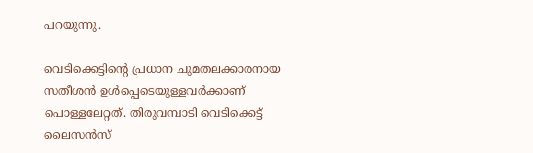പറയുന്നു.

വെടിക്കെട്ടിന്റെ പ്രധാന ചുമതലക്കാരനായ സതീശൻ ഉൾപ്പെടെയുള്ളവർക്കാണ് പൊള്ളലേറ്റത്. തിരുവമ്പാടി വെടിക്കെട്ട് ലൈസൻസ്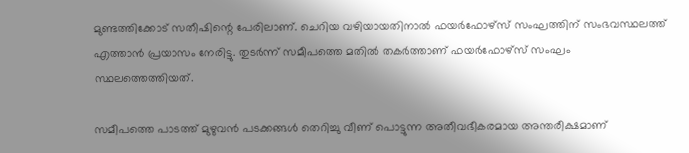മുണ്ടത്തിക്കോട് സതീഷിന്റെ പേരിലാണ്. ചെറിയ വഴിയായതിനാൽ ഫയർഫോഴ്സ് സംഘത്തിന് സംഭവസ്ഥലത്ത് എത്താൻ പ്രയാസം നേരിട്ടു. തുടർന്ന് സമീപത്തെ മതിൽ തകർത്താണ് ഫയർഫോഴ്സ് സംഘം സ്ഥലത്തെത്തിയത്.

സമീപത്തെ പാടത്ത് മുഴുവൻ പടക്കങ്ങൾ തെറിച്ചു വീണ് പൊട്ടുന്ന അതീവഭീകരമായ അന്തരീക്ഷമാണ്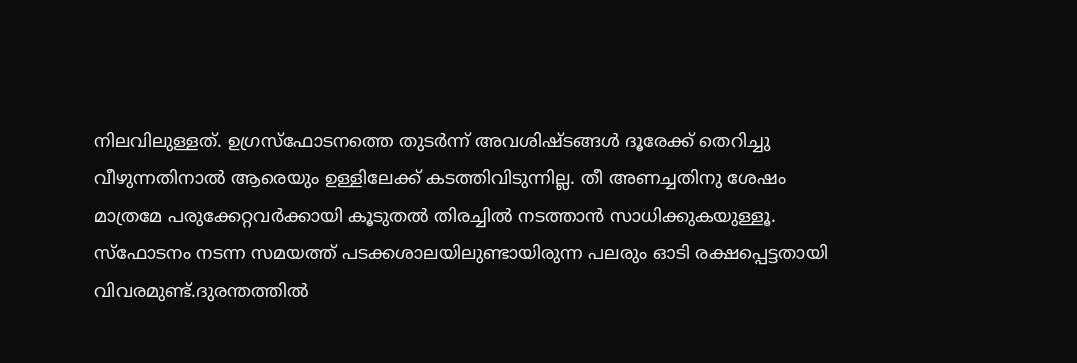നിലവിലുള്ളത്. ഉഗ്രസ്ഫോടനത്തെ തുടർന്ന് അവശിഷ്ടങ്ങൾ ദൂരേക്ക് തെറിച്ചു വീഴുന്നതിനാൽ ആരെയും ഉള്ളിലേക്ക് കടത്തിവിടുന്നില്ല. തീ അണച്ചതിനു ശേഷം മാത്രമേ പരുക്കേറ്റവർക്കായി കൂടുതൽ തിരച്ചിൽ നടത്താൻ സാധിക്കുകയുള്ളൂ. സ്ഫോടനം നടന്ന സമയത്ത് പടക്കശാലയിലുണ്ടായിരുന്ന പലരും ഓടി രക്ഷപ്പെട്ടതായി വിവരമുണ്ട്.ദുരന്തത്തിൽ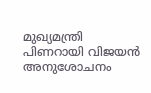മുഖ്യമന്ത്രി പിണറായി വിജയൻ അനുശോചനം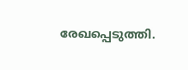രേഖപ്പെടുത്തി.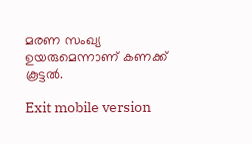മരണ സംഖ്യ ഉയരുമെന്നാണ് കണക്ക് കൂട്ടൽ.

Exit mobile version